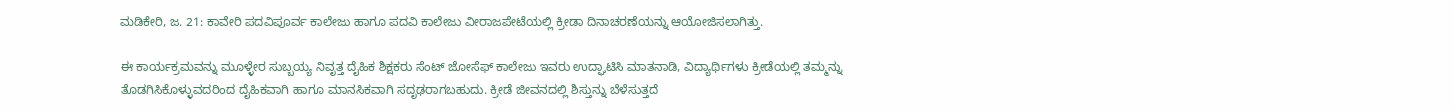ಮಡಿಕೇರಿ, ಜ. 21: ಕಾವೇರಿ ಪದವಿಪೂರ್ವ ಕಾಲೇಜು ಹಾಗೂ ಪದವಿ ಕಾಲೇಜು ವೀರಾಜಪೇಟೆಯಲ್ಲಿ ಕ್ರೀಡಾ ದಿನಾಚರಣೆಯನ್ನು ಆಯೋಜಿಸಲಾಗಿತ್ತು.

ಈ ಕಾರ್ಯಕ್ರಮವನ್ನು ಮೂಳ್ಳೇರ ಸುಬ್ಬಯ್ಯ ನಿವೃತ್ತ ದೈಹಿಕ ಶಿಕ್ಷಕರು ಸೆಂಟ್ ಜೋಸೆಫ್ ಕಾಲೇಜು ಇವರು ಉದ್ಘಾಟಿಸಿ ಮಾತನಾಡಿ, ವಿದ್ಯಾರ್ಥಿಗಳು ಕ್ರೀಡೆಯಲ್ಲಿ ತಮ್ಮನ್ನು ತೊಡಗಿಸಿಕೊಳ್ಳುವದರಿಂದ ದೈಹಿಕವಾಗಿ ಹಾಗೂ ಮಾನಸಿಕವಾಗಿ ಸದೃಢರಾಗಬಹುದು. ಕ್ರೀಡೆ ಜೀವನದಲ್ಲಿ ಶಿಸ್ತುನ್ನು ಬೆಳೆಸುತ್ತದೆ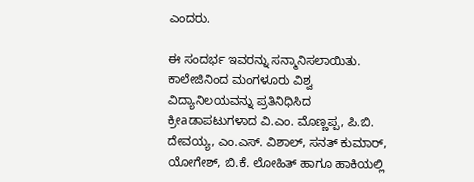ಎಂದರು.

ಈ ಸಂದರ್ಭ ಇವರನ್ನು ಸನ್ಮಾನಿಸಲಾಯಿತು. ಕಾಲೇಜಿನಿಂದ ಮಂಗಳೂರು ವಿಶ್ವ ವಿದ್ಯಾನಿಲಯವನ್ನು ಪ್ರತಿನಿಧಿಸಿದ ಕ್ರೀaಡಾಪಟುಗಳಾದ ವಿ.ಎಂ. ಮೊಣ್ಣಪ್ಪ, ಪಿ.ಬಿ. ದೇವಯ್ಯ, ಎಂ.ಎಸ್. ವಿಶಾಲ್, ಸನತ್ ಕುಮಾರ್, ಯೋಗೇಶ್, ಬಿ.ಕೆ. ಲೋಹಿತ್ ಹಾಗೂ ಹಾಕಿಯಲ್ಲಿ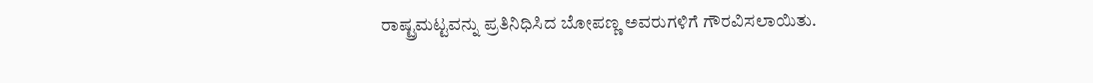ರಾಷ್ಟ್ರಮಟ್ಟವನ್ನು ಪ್ರತಿನಿಧಿಸಿದ ಬೋಪಣ್ಣ ಅವರುಗಳಿಗೆ ಗೌರವಿಸಲಾಯಿತು.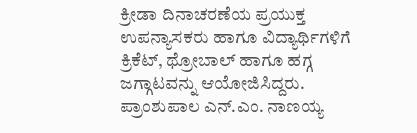ಕ್ರೀಡಾ ದಿನಾಚರಣೆಯ ಪ್ರಯುಕ್ತ ಉಪನ್ಯಾಸಕರು ಹಾಗೂ ವಿದ್ಯಾರ್ಥಿಗಳಿಗೆ ಕ್ರಿಕೆಟ್, ಥ್ರೋಬಾಲ್ ಹಾಗೂ ಹಗ್ಗ ಜಗ್ಗಾಟವನ್ನು ಆಯೋಜಿಸಿದ್ದರು. ಪ್ರಾಂಶುಪಾಲ ಎನ್.ಎಂ. ನಾಣಯ್ಯ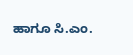ಹಾಗೂ ಸಿ.ಎಂ.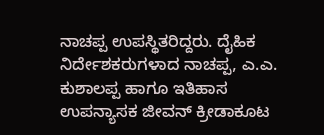ನಾಚಪ್ಪ ಉಪಸ್ಥಿತರಿದ್ದರು. ದೈಹಿಕ ನಿರ್ದೇಶಕರುಗಳಾದ ನಾಚಪ್ಪ, ಎ.ಎ. ಕುಶಾಲಪ್ಪ ಹಾಗೂ ಇತಿಹಾಸ ಉಪನ್ಯಾಸಕ ಜೀವನ್ ಕ್ರೀಡಾಕೂಟ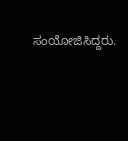ಸಂಯೋಜಿಸಿದ್ದರು.